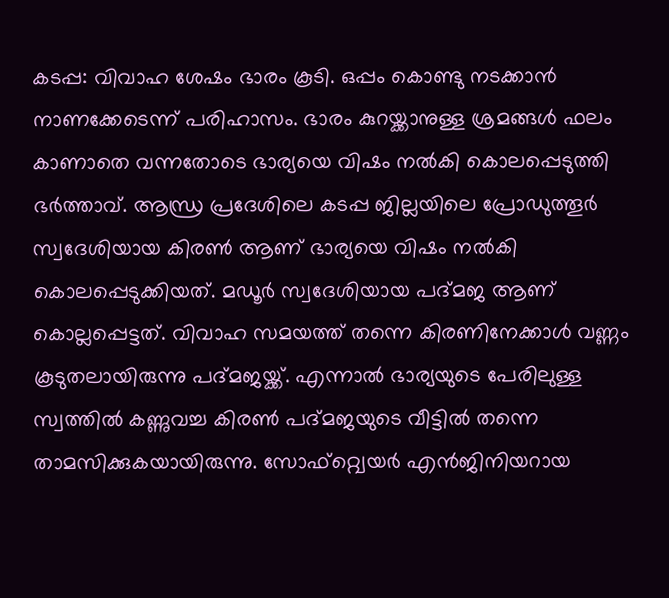കടപ്പ: വിവാഹ ശേഷം ഭാരം കൂടി. ഒപ്പം കൊണ്ടു നടക്കാൻ നാണക്കേടെന്ന് പരിഹാസം. ഭാരം കുറയ്ക്കാനുള്ള ശ്രമങ്ങൾ ഫലം കാണാതെ വന്നതോടെ ഭാര്യയെ വിഷം നൽകി കൊലപ്പെടുത്തി ഭർത്താവ്. ആന്ധ്ര പ്രദേശിലെ കടപ്പ ജില്ലയിലെ പ്രോഡുത്തൂർ സ്വദേശിയായ കിരൺ ആണ് ഭാര്യയെ വിഷം നൽകി കൊലപ്പെടുക്കിയത്. മഡൂർ സ്വദേശിയായ പദ്മജ ആണ് കൊല്ലപ്പെട്ടത്. വിവാഹ സമയത്ത് തന്നെ കിരണിനേക്കാൾ വണ്ണം കൂടുതലായിരുന്നു പദ്മജയ്ക്ക്. എന്നാൽ ഭാര്യയുടെ പേരിലുള്ള സ്വത്തിൽ കണ്ണുവച്ച കിരൺ പദ്മജയുടെ വീട്ടിൽ തന്നെ താമസിക്കുകയായിരുന്നു. സോഫ്റ്റ്വെയർ എൻജിനിയറായ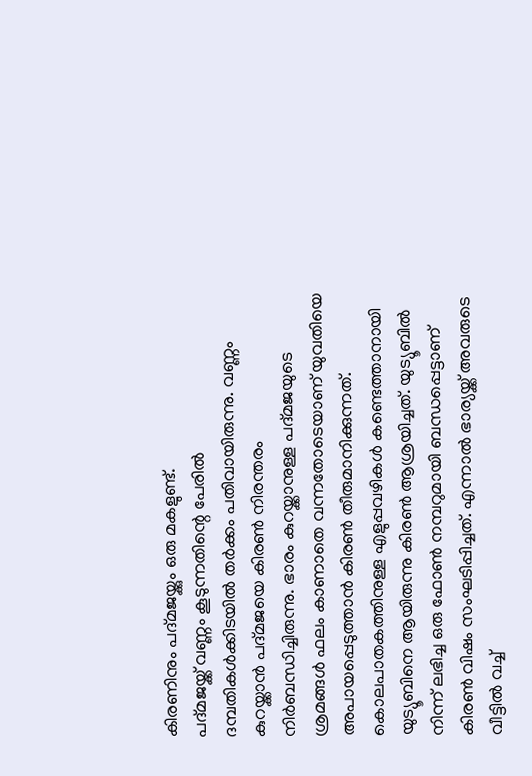കിരണിനും പദ്മജയ്ക്കും ഒരു മകളുണ്ട്.
പദ്മജയ്ക്ക് വണ്ണം കൂടുന്നതിന്റെ പേരിൽ ദമ്പതികൾക്കിടയിൽ തർക്കം പതിവായിരുന്നു. വണ്ണം കുറയ്ക്കാൻ പദ്മജയെ കിരൺ നിരന്തരം നിർബന്ധിച്ചിരുന്നു. ഭാരം കുറയ്ക്കാനുള്ള പദ്മജയുടെ ശ്രമങ്ങൾ ഫലം കാണാതെ വന്നതോടെയാണ് യുവതിയെ അപായപ്പെടുത്താൻ കിരൺ തീരുമാനിക്കുന്നത്. കൊലപാതകത്തിനുള്ള എളുപ്പവഴികൾ കണ്ടെത്താനായി യുട്യൂബിനെ ആയിരുന്നു കിരൺ ആശ്രയിച്ചത്. യുട്യൂബിൽ നിന്ന് ലഭിച്ച ഒരു ഫോൺ നമ്പറുമായി ബന്ധപ്പെട്ടാണ് കിരൺ വിഷം സംഘടിപ്പിച്ചത്. എന്നാൽ ഭാര്യയ്ക്ക് അവരുടെ വീട്ടിൽ വച്ച്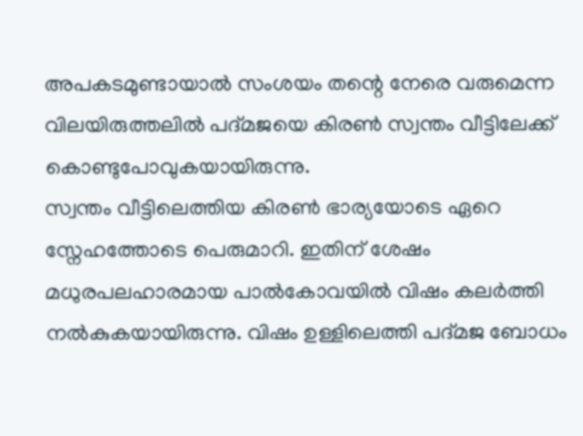അപകടമുണ്ടായാൽ സംശയം തന്റെ നേരെ വരുമെന്ന വിലയിരുത്തലിൽ പദ്മജയെ കിരൺ സ്വന്തം വീട്ടിലേക്ക് കൊണ്ടുപോവുകയായിരുന്നു.
സ്വന്തം വീട്ടിലെത്തിയ കിരൺ ഭാര്യയോടെ ഏറെ സ്നേഹത്തോടെ പെരുമാറി. ഇതിന് ശേഷം മധുരപലഹാരമായ പാൽകോവയിൽ വിഷം കലർത്തി നൽകുകയായിരുന്നു. വിഷം ഉള്ളിലെത്തി പദ്മജ ബോധം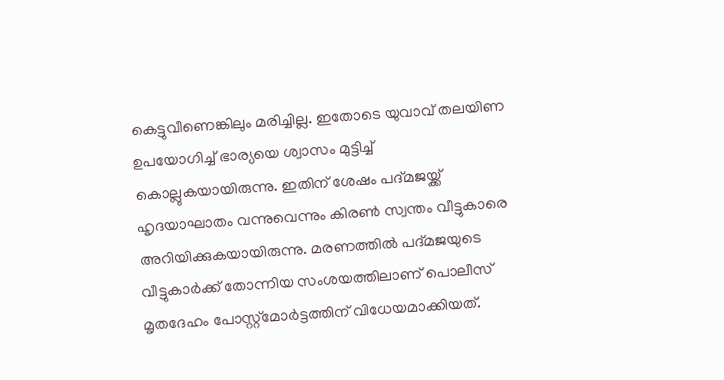കെട്ടുവീണെങ്കിലും മരിച്ചില്ല. ഇതോടെ യുവാവ് തലയിണ ഉപയോഗിച്ച് ഭാര്യയെ ശ്വാസം മുട്ടിച്ച് കൊല്ലുകയായിരുന്നു. ഇതിന് ശേഷം പദ്മജയ്ക്ക് ഹൃദയാഘാതം വന്നുവെന്നും കിരൺ സ്വന്തം വീട്ടുകാരെ അറിയിക്കുകയായിരുന്നു. മരണത്തിൽ പദ്മജയുടെ വീട്ടുകാർക്ക് തോന്നിയ സംശയത്തിലാണ് പൊലീസ് മൃതദേഹം പോസ്റ്റ്മോർട്ടത്തിന് വിധേയമാക്കിയത്.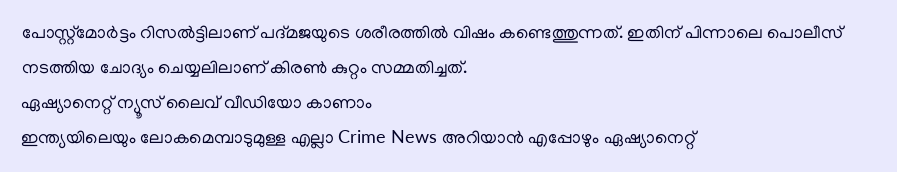പോസ്റ്റ്മോർട്ടം റിസൽട്ടിലാണ് പദ്മജയുടെ ശരീരത്തിൽ വിഷം കണ്ടെത്തുന്നത്. ഇതിന് പിന്നാലെ പൊലീസ് നടത്തിയ ചോദ്യം ചെയ്യലിലാണ് കിരൺ കുറ്റം സമ്മതിച്ചത്.
ഏഷ്യാനെറ്റ് ന്യൂസ് ലൈവ് വീഡിയോ കാണാം
ഇന്ത്യയിലെയും ലോകമെമ്പാടുമുള്ള എല്ലാ Crime News അറിയാൻ എപ്പോഴും ഏഷ്യാനെറ്റ്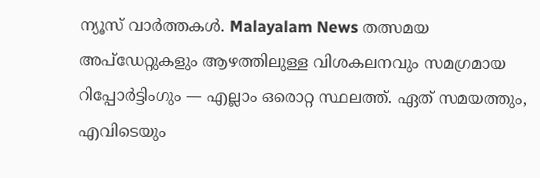ന്യൂസ് വാർത്തകൾ. Malayalam News തത്സമയ അപ്ഡേറ്റുകളും ആഴത്തിലുള്ള വിശകലനവും സമഗ്രമായ റിപ്പോർട്ടിംഗും — എല്ലാം ഒരൊറ്റ സ്ഥലത്ത്. ഏത് സമയത്തും, എവിടെയും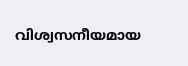വിശ്വസനീയമായ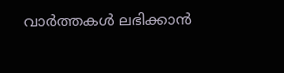വാർത്തകൾ ലഭിക്കാൻ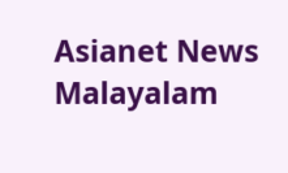Asianet News Malayalam